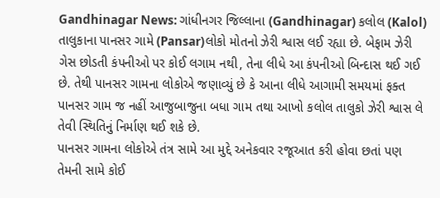Gandhinagar News: ગાંધીનગર જિલ્લાના (Gandhinagar) કલોલ (Kalol) તાલુકાના પાનસર ગામે (Pansar)લોકો મોતનો ઝેરી શ્વાસ લઈ રહ્યા છે. બેફામ ઝેરી ગેસ છોડતી કંપનીઓ પર કોઈ લગામ નથી, તેના લીધે આ કંપનીઓ બિન્દાસ થઈ ગઈ છે. તેથી પાનસર ગામના લોકોએ જણાવ્યું છે કે આના લીધે આગામી સમયમાં ફક્ત પાનસર ગામ જ નહીં આજુબાજુના બધા ગામ તથા આખો કલોલ તાલુકો ઝેરી શ્વાસ લે તેવી સ્થિતિનું નિર્માણ થઈ શકે છે.
પાનસર ગામના લોકોએ તંત્ર સામે આ મુદ્દે અનેકવાર રજૂઆત કરી હોવા છતાં પણ તેમની સામે કોઈ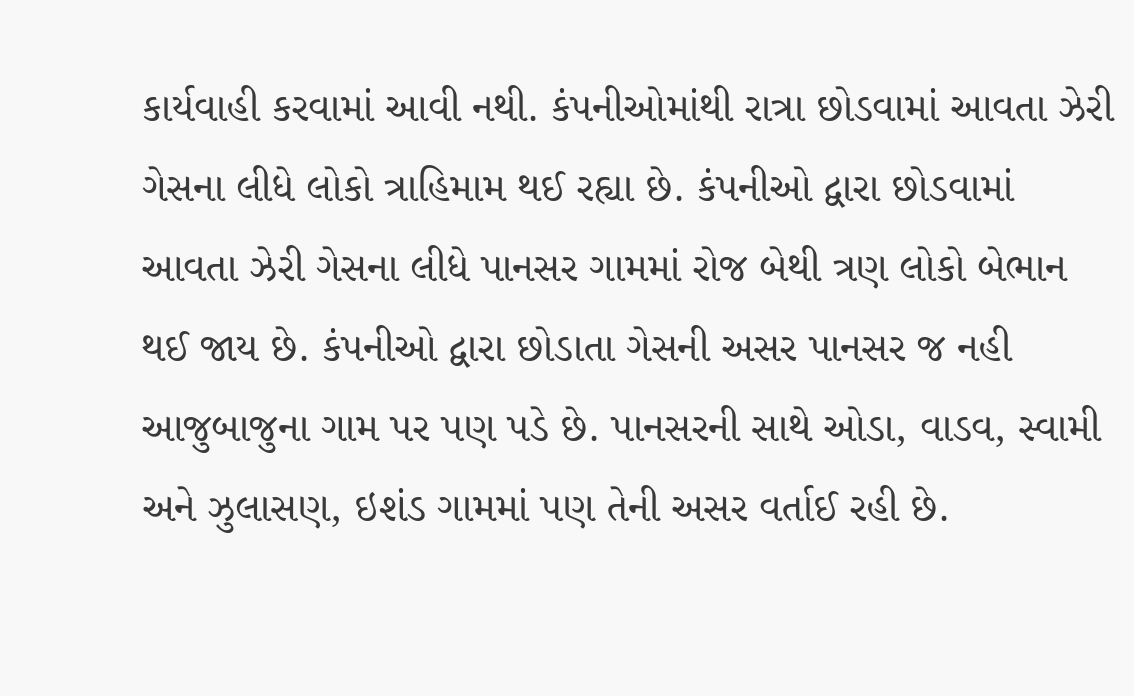કાર્યવાહી કરવામાં આવી નથી. કંપનીઓમાંથી રાત્રા છોડવામાં આવતા ઝેરી ગેસના લીધે લોકો ત્રાહિમામ થઈ રહ્યા છે. કંપનીઓ દ્વારા છોડવામાં આવતા ઝેરી ગેસના લીધે પાનસર ગામમાં રોજ બેથી ત્રણ લોકો બેભાન થઈ જાય છે. કંપનીઓ દ્વારા છોડાતા ગેસની અસર પાનસર જ નહી આજુબાજુના ગામ પર પણ પડે છે. પાનસરની સાથે ઓડા, વાડવ, સ્વામી અને ઝુલાસણ, ઇશંડ ગામમાં પણ તેની અસર વર્તાઈ રહી છે.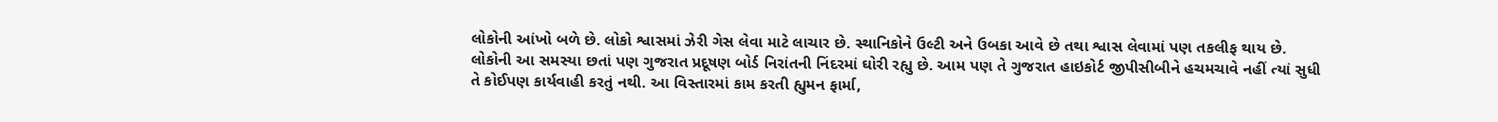લોકોની આંખો બળે છે. લોકો શ્વાસમાં ઝેરી ગેસ લેવા માટે લાચાર છે. સ્થાનિકોને ઉલ્ટી અને ઉબકા આવે છે તથા શ્વાસ લેવામાં પણ તકલીફ થાય છે.
લોકોની આ સમસ્યા છતાં પણ ગુજરાત પ્રદૂષણ બોર્ડ નિરાંતની નિંદરમાં ઘોરી રહ્યુ છે. આમ પણ તે ગુજરાત હાઇકોર્ટ જીપીસીબીને હચમચાવે નહીં ત્યાં સુધી તે કોઈપણ કાર્યવાહી કરતું નથી. આ વિસ્તારમાં કામ કરતી હ્યુમન ફાર્મા,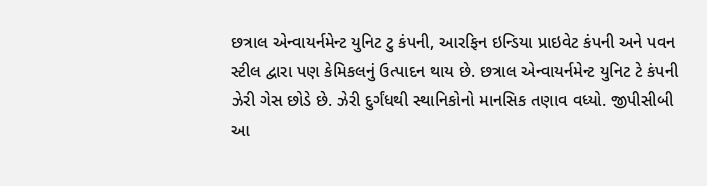છત્રાલ એન્વાયર્નમેન્ટ યુનિટ ટુ કંપની, આરફિન ઇન્ડિયા પ્રાઇવેટ કંપની અને પવન સ્ટીલ દ્વારા પણ કેમિકલનું ઉત્પાદન થાય છે. છત્રાલ એન્વાયર્નમેન્ટ યુનિટ ટે કંપની ઝેરી ગેસ છોડે છે. ઝેરી દુર્ગંધથી સ્થાનિકોનો માનસિક તણાવ વધ્યો. જીપીસીબી આ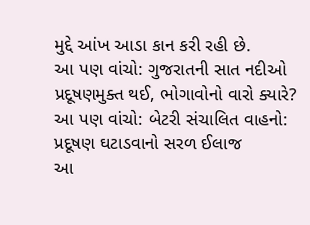મુદ્દે આંખ આડા કાન કરી રહી છે.
આ પણ વાંચો: ગુજરાતની સાત નદીઓ પ્રદૂષણમુક્ત થઈ, ભોગાવોનો વારો ક્યારે?
આ પણ વાંચો: બેટરી સંચાલિત વાહનો: પ્રદૂષણ ઘટાડવાનો સરળ ઈલાજ
આ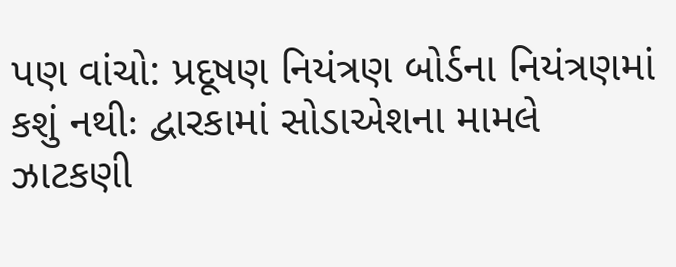પણ વાંચો: પ્રદૂષણ નિયંત્રણ બોર્ડના નિયંત્રણમાં કશું નથીઃ દ્વારકામાં સોડાએશના મામલે ઝાટકણી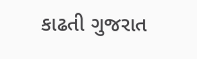કાઢતી ગુજરાત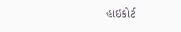હાઇકોર્ટ